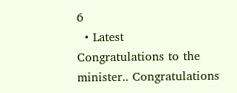6
  • Latest
Congratulations to the minister.. Congratulations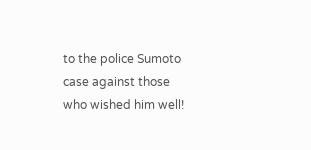to the police Sumoto case against those who wished him well!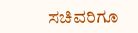ಸಚಿವರಿಗೂ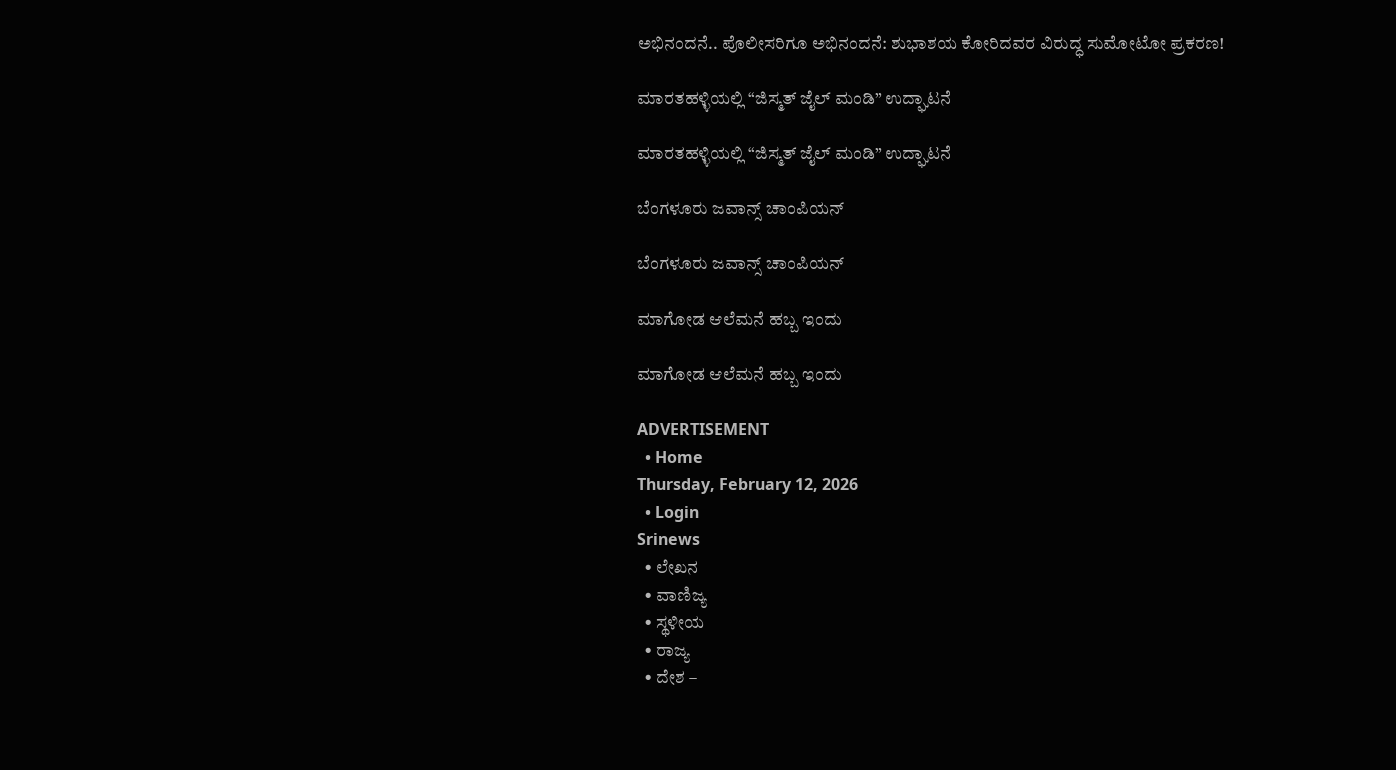ಅಭಿನಂದನೆ.. ಪೊಲೀಸರಿಗೂ ಅಭಿನಂದನೆ: ಶುಭಾಶಯ ಕೋರಿದವರ ವಿರುದ್ಧ ಸುಮೋಟೋ ಪ್ರಕರಣ!

ಮಾರತಹಳ್ಳಿಯಲ್ಲಿ “ಜಿಸ್ಮತ್ ಜೈಲ್ ಮಂಡಿ” ಉದ್ಘಾಟನೆ

ಮಾರತಹಳ್ಳಿಯಲ್ಲಿ “ಜಿಸ್ಮತ್ ಜೈಲ್ ಮಂಡಿ” ಉದ್ಘಾಟನೆ

ಬೆಂಗಳೂರು ಜವಾನ್ಸ್ ಚಾಂಪಿಯನ್

ಬೆಂಗಳೂರು ಜವಾನ್ಸ್ ಚಾಂಪಿಯನ್

ಮಾಗೋಡ ಆಲೆಮನೆ ಹಬ್ಬ ಇಂದು

ಮಾಗೋಡ ಆಲೆಮನೆ ಹಬ್ಬ ಇಂದು

ADVERTISEMENT
  • Home
Thursday, February 12, 2026
  • Login
Srinews
  • ಲೇಖನ
  • ವಾಣಿಜ್ಯ
  • ಸ್ಥಳೀಯ
  • ರಾಜ್ಯ
  • ದೇಶ –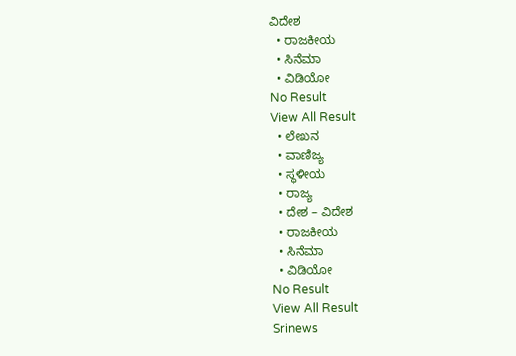ವಿದೇಶ
  • ರಾಜಕೀಯ
  • ಸಿನೆಮಾ
  • ವಿಡಿಯೋ
No Result
View All Result
  • ಲೇಖನ
  • ವಾಣಿಜ್ಯ
  • ಸ್ಥಳೀಯ
  • ರಾಜ್ಯ
  • ದೇಶ – ವಿದೇಶ
  • ರಾಜಕೀಯ
  • ಸಿನೆಮಾ
  • ವಿಡಿಯೋ
No Result
View All Result
Srinews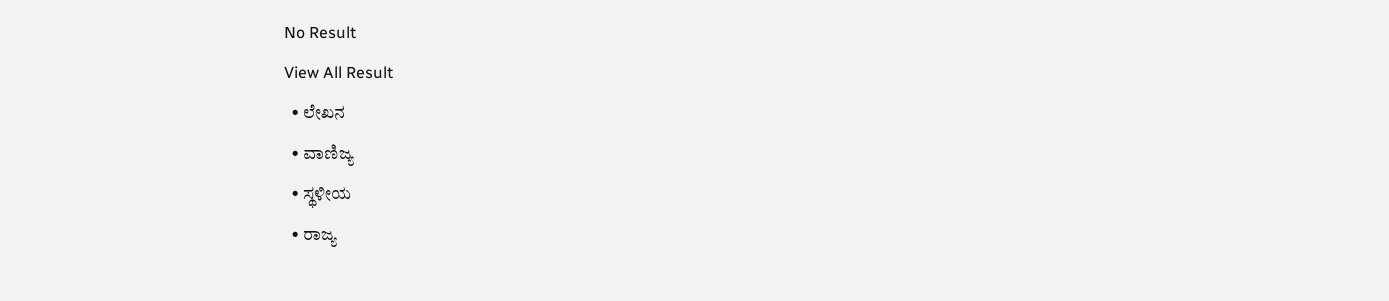No Result
View All Result
  • ಲೇಖನ
  • ವಾಣಿಜ್ಯ
  • ಸ್ಥಳೀಯ
  • ರಾಜ್ಯ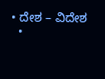• ದೇಶ – ವಿದೇಶ
  •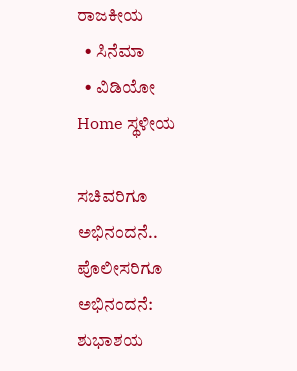ರಾಜಕೀಯ
  • ಸಿನೆಮಾ
  • ವಿಡಿಯೋ
Home ಸ್ಥಳೀಯ

ಸಚಿವರಿಗೂ ಅಭಿನಂದನೆ.. ಪೊಲೀಸರಿಗೂ ಅಭಿನಂದನೆ: ಶುಭಾಶಯ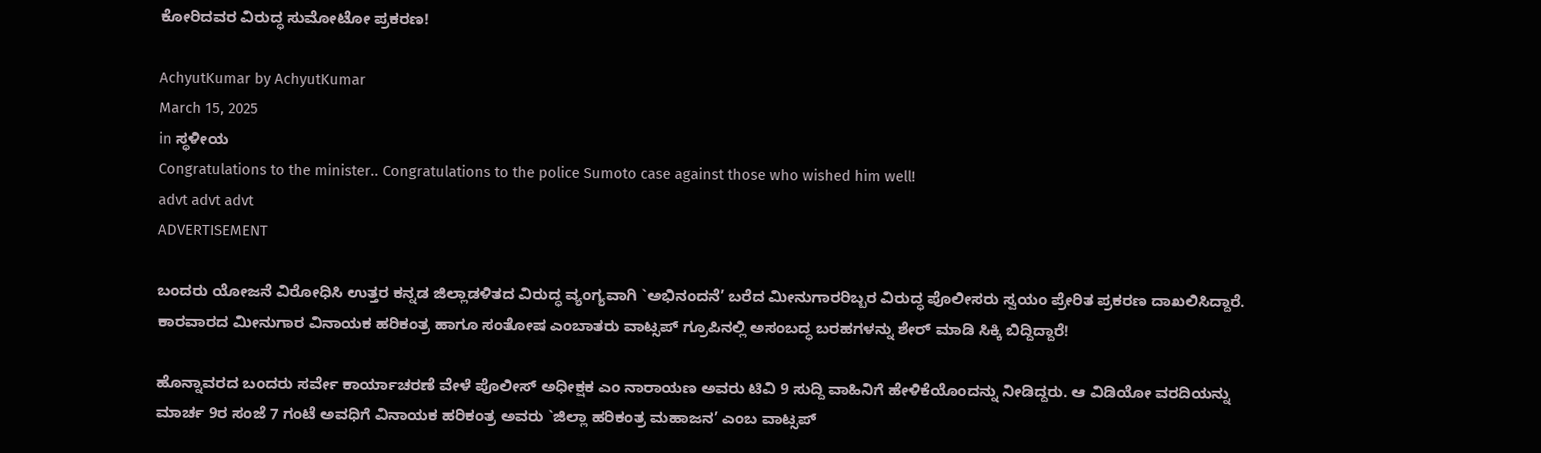ಕೋರಿದವರ ವಿರುದ್ಧ ಸುಮೋಟೋ ಪ್ರಕರಣ!

AchyutKumar by AchyutKumar
March 15, 2025
in ಸ್ಥಳೀಯ
Congratulations to the minister.. Congratulations to the police Sumoto case against those who wished him well!
advt advt advt
ADVERTISEMENT

ಬಂದರು ಯೋಜನೆ ವಿರೋಧಿಸಿ ಉತ್ತರ ಕನ್ನಡ ಜಿಲ್ಲಾಡಳಿತದ ವಿರುದ್ಧ ವ್ಯಂಗ್ಯವಾಗಿ `ಅಭಿನಂದನೆ’ ಬರೆದ ಮೀನುಗಾರರಿಬ್ಬರ ವಿರುದ್ಧ ಪೊಲೀಸರು ಸ್ವಯಂ ಪ್ರೇರಿತ ಪ್ರಕರಣ ದಾಖಲಿಸಿದ್ದಾರೆ. ಕಾರವಾರದ ಮೀನುಗಾರ ವಿನಾಯಕ ಹರಿಕಂತ್ರ ಹಾಗೂ ಸಂತೋಷ ಎಂಬಾತರು ವಾಟ್ಸಪ್ ಗ್ರೂಪಿನಲ್ಲಿ ಅಸಂಬದ್ಧ ಬರಹಗಳನ್ನು ಶೇರ್ ಮಾಡಿ ಸಿಕ್ಕಿ ಬಿದ್ದಿದ್ದಾರೆ!

ಹೊನ್ನಾವರದ ಬಂದರು ಸರ್ವೇ ಕಾರ್ಯಾಚರಣೆ ವೇಳೆ ಪೊಲೀಸ್ ಅಧೀಕ್ಷಕ ಎಂ ನಾರಾಯಣ ಅವರು ಟಿವಿ 9 ಸುದ್ದಿ ವಾಹಿನಿಗೆ ಹೇಳಿಕೆಯೊಂದನ್ನು ನೀಡಿದ್ದರು. ಆ ವಿಡಿಯೋ ವರದಿಯನ್ನು ಮಾರ್ಚ 9ರ ಸಂಜೆ 7 ಗಂಟೆ ಅವಧಿಗೆ ವಿನಾಯಕ ಹರಿಕಂತ್ರ ಅವರು `ಜಿಲ್ಲಾ ಹರಿಕಂತ್ರ ಮಹಾಜನ’ ಎಂಬ ವಾಟ್ಸಪ್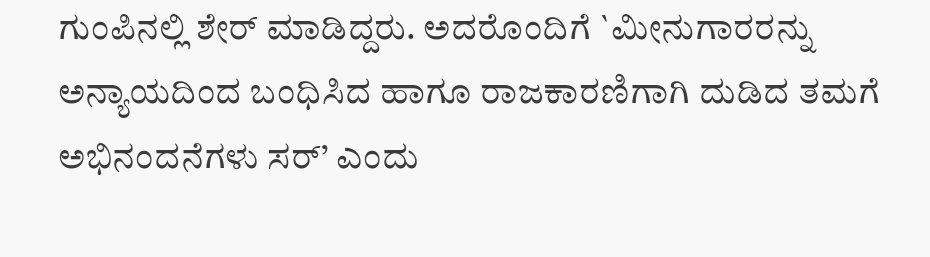ಗುಂಪಿನಲ್ಲಿ ಶೇರ್ ಮಾಡಿದ್ದರು. ಅದರೊಂದಿಗೆ `ಮೀನುಗಾರರನ್ನು ಅನ್ಯಾಯದಿಂದ ಬಂಧಿಸಿದ ಹಾಗೂ ರಾಜಕಾರಣಿಗಾಗಿ ದುಡಿದ ತಮಗೆ ಅಭಿನಂದನೆಗಳು ಸರ್’ ಎಂದು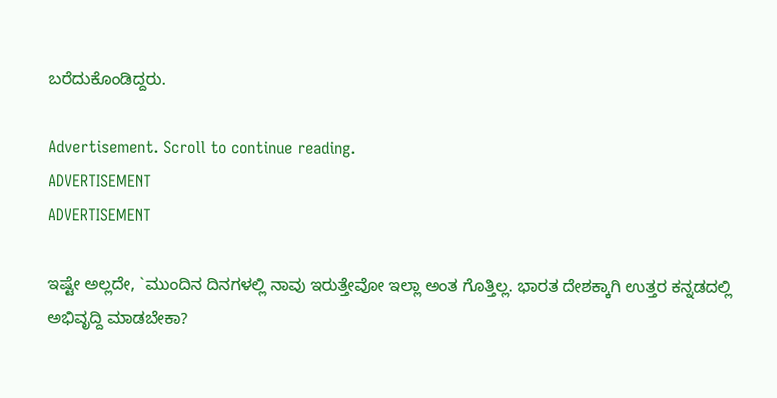ಬರೆದುಕೊಂಡಿದ್ದರು.

Advertisement. Scroll to continue reading.
ADVERTISEMENT
ADVERTISEMENT

ಇಷ್ಟೇ ಅಲ್ಲದೇ, `ಮುಂದಿನ ದಿನಗಳಲ್ಲಿ ನಾವು ಇರುತ್ತೇವೋ ಇಲ್ಲಾ ಅಂತ ಗೊತ್ತಿಲ್ಲ. ಭಾರತ ದೇಶಕ್ಕಾಗಿ ಉತ್ತರ ಕನ್ನಡದಲ್ಲಿ ಅಭಿವೃದ್ದಿ ಮಾಡಬೇಕಾ?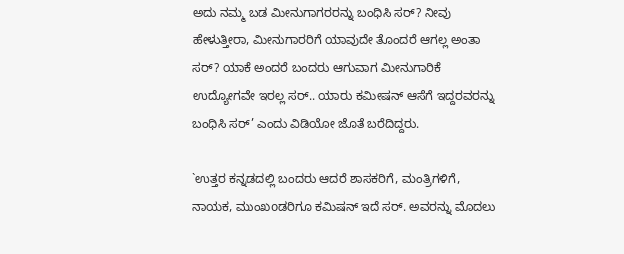ಅದು ನಮ್ಮ ಬಡ ಮೀನುಗಾಗರರನ್ನು ಬಂಧಿಸಿ ಸರ್? ನೀವು ಹೇಳುತ್ತೀರಾ, ಮೀನುಗಾರರಿಗೆ ಯಾವುದೇ ತೊಂದರೆ ಆಗಲ್ಲ ಅಂತಾ ಸರ್? ಯಾಕೆ ಅಂದರೆ ಬಂದರು ಆಗುವಾಗ ಮೀನುಗಾರಿಕೆ ಉದ್ಯೋಗವೇ ಇರಲ್ಲ ಸರ್.. ಯಾರು ಕಮೀಷನ್ ಆಸೆಗೆ ಇದ್ದರವರನ್ನು ಬಂಧಿಸಿ ಸರ್’ ಎಂದು ವಿಡಿಯೋ ಜೊತೆ ಬರೆದಿದ್ದರು.

`ಉತ್ತರ ಕನ್ನಡದಲ್ಲಿ ಬಂದರು ಆದರೆ ಶಾಸಕರಿಗೆ, ಮಂತ್ರಿಗಳಿಗೆ, ನಾಯಕ, ಮುಂಖoಡರಿಗೂ ಕಮಿಷನ್ ಇದೆ ಸರ್. ಅವರನ್ನು ಮೊದಲು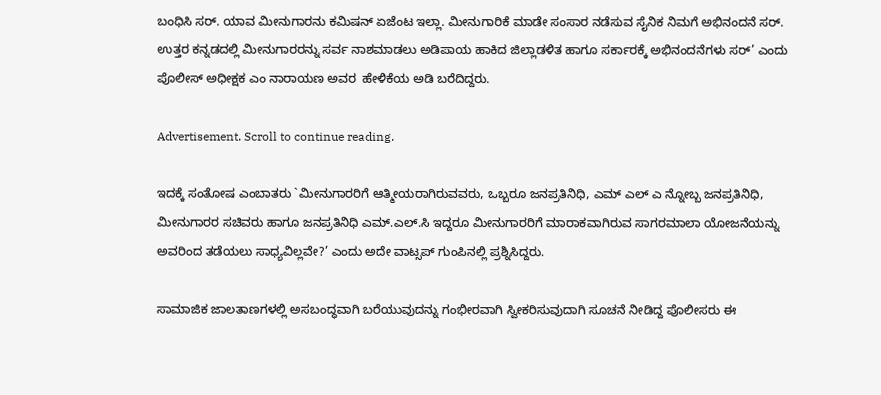ಬಂಧಿಸಿ ಸರ್. ಯಾವ ಮೀನುಗಾರನು ಕಮಿಷನ್ ಏಜೆಂಟ ಇಲ್ಲಾ. ಮೀನುಗಾರಿಕೆ ಮಾಡೇ ಸಂಸಾರ ನಡೆಸುವ ಸೈನಿಕ ನಿಮಗೆ ಅಭಿನಂದನೆ ಸರ್. ಉತ್ತರ ಕನ್ನಡದಲ್ಲಿ ಮೀನುಗಾರರನ್ನು ಸರ್ವ ನಾಶಮಾಡಲು ಅಡಿಪಾಯ ಹಾಕಿದ ಜಿಲ್ಲಾಡಳಿತ ಹಾಗೂ ಸರ್ಕಾರಕ್ಕೆ ಅಭಿನಂದನೆಗಳು ಸರ್’ ಎಂದು ಪೊಲೀಸ್ ಅಧೀಕ್ಷಕ ಎಂ ನಾರಾಯಣ ಅವರ  ಹೇಳಿಕೆಯ ಅಡಿ ಬರೆದಿದ್ದರು.

Advertisement. Scroll to continue reading.

ಇದಕ್ಕೆ ಸಂತೋಷ ಎಂಬಾತರು `ಮೀನುಗಾರರಿಗೆ ಆತ್ಮೀಯರಾಗಿರುವವರು, ಒಬ್ಬರೂ ಜನಪ್ರತಿನಿಧಿ, ಎಮ್ ಎಲ್ ಎ ನ್ನೋಬ್ಬ ಜನಪ್ರತಿನಿಧಿ, ಮೀನುಗಾರರ ಸಚಿವರು ಹಾಗೂ ಜನಪ್ರತಿನಿಧಿ ಎಮ್.ಎಲ್.ಸಿ ಇದ್ದರೂ ಮೀನುಗಾರರಿಗೆ ಮಾರಾಕವಾಗಿರುವ ಸಾಗರಮಾಲಾ ಯೋಜನೆಯನ್ನು ಅವರಿಂದ ತಡೆಯಲು ಸಾಧ್ಯವಿಲ್ಲವೇ?’ ಎಂದು ಅದೇ ವಾಟ್ಸಪ್ ಗುಂಪಿನಲ್ಲಿ ಪ್ರಶ್ನಿಸಿದ್ದರು.

ಸಾಮಾಜಿಕ ಜಾಲತಾಣಗಳಲ್ಲಿ ಅಸಬಂದ್ಧವಾಗಿ ಬರೆಯುವುದನ್ನು ಗಂಭೀರವಾಗಿ ಸ್ವೀಕರಿಸುವುದಾಗಿ ಸೂಚನೆ ನೀಡಿದ್ದ ಪೊಲೀಸರು ಈ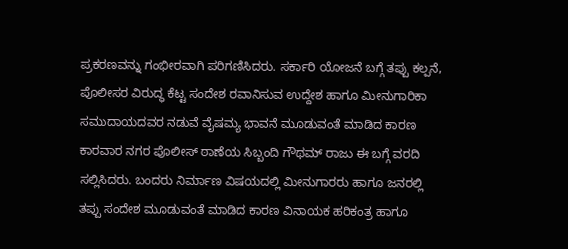ಪ್ರಕರಣವನ್ನು ಗಂಭೀರವಾಗಿ ಪರಿಗಣಿಸಿದರು. ಸರ್ಕಾರಿ ಯೋಜನೆ ಬಗ್ಗೆ ತಪ್ಪು ಕಲ್ಪನೆ, ಪೊಲೀಸರ ವಿರುದ್ಧ ಕೆಟ್ಟ ಸಂದೇಶ ರವಾನಿಸುವ ಉದ್ದೇಶ ಹಾಗೂ ಮೀನುಗಾರಿಕಾ ಸಮುದಾಯದವರ ನಡುವೆ ವೈಷಮ್ಯ ಭಾವನೆ ಮೂಡುವಂತೆ ಮಾಡಿದ ಕಾರಣ ಕಾರವಾರ ನಗರ ಪೊಲೀಸ್ ಠಾಣೆಯ ಸಿಬ್ಬಂದಿ ಗೌಥಮ್ ರಾಜು ಈ ಬಗ್ಗೆ ವರದಿ ಸಲ್ಲಿಸಿದರು. ಬಂದರು ನಿರ್ಮಾಣ ವಿಷಯದಲ್ಲಿ ಮೀನುಗಾರರು ಹಾಗೂ ಜನರಲ್ಲಿ ತಪ್ಪು ಸಂದೇಶ ಮೂಡುವಂತೆ ಮಾಡಿದ ಕಾರಣ ವಿನಾಯಕ ಹರಿಕಂತ್ರ ಹಾಗೂ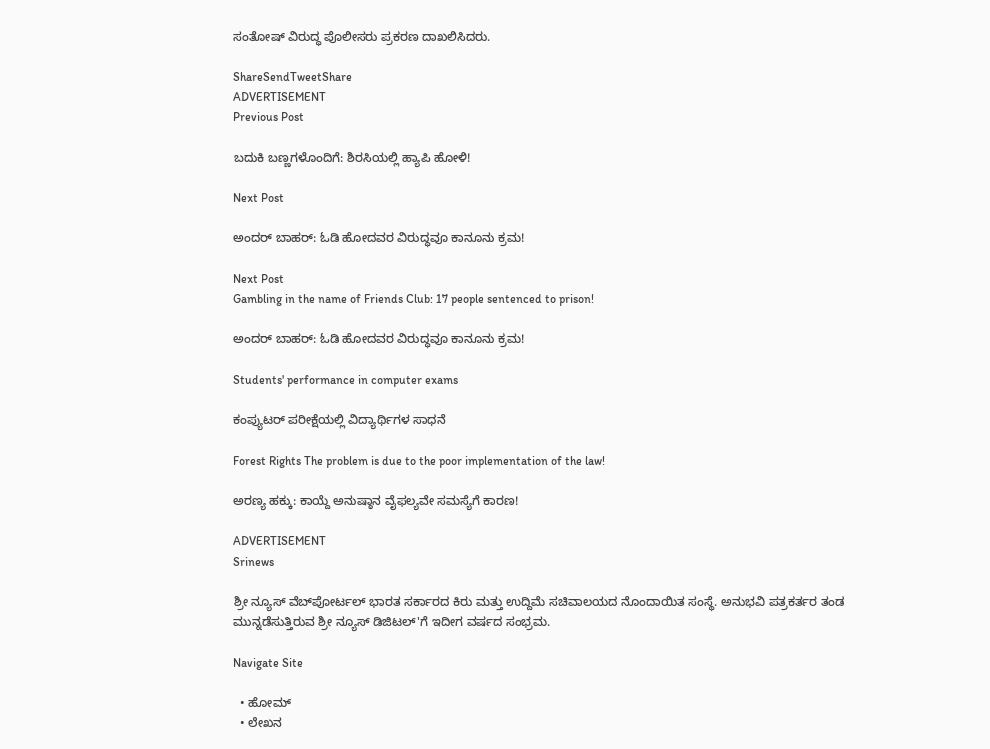ಸಂತೋಷ್ ವಿರುದ್ಧ ಪೊಲೀಸರು ಪ್ರಕರಣ ದಾಖಲಿಸಿದರು.

ShareSendTweetShare
ADVERTISEMENT
Previous Post

ಬದುಕಿ ಬಣ್ಣಗಳೊಂದಿಗೆ: ಶಿರಸಿಯಲ್ಲಿ ಹ್ಯಾಪಿ ಹೋಳಿ!

Next Post

ಅಂದರ್ ಬಾಹರ್: ಓಡಿ ಹೋದವರ ವಿರುದ್ಧವೂ ಕಾನೂನು ಕ್ರಮ!

Next Post
Gambling in the name of Friends Club: 17 people sentenced to prison!

ಅಂದರ್ ಬಾಹರ್: ಓಡಿ ಹೋದವರ ವಿರುದ್ಧವೂ ಕಾನೂನು ಕ್ರಮ!

Students' performance in computer exams

ಕಂಪ್ಯುಟರ್ ಪರೀಕ್ಷೆಯಲ್ಲಿ ವಿದ್ಯಾರ್ಥಿಗಳ ಸಾಧನೆ

Forest Rights The problem is due to the poor implementation of the law!

ಅರಣ್ಯ ಹಕ್ಕು: ಕಾಯ್ದೆ ಅನುಷ್ಠಾನ ವೈಫಲ್ಯವೇ ಸಮಸ್ಯೆಗೆ ಕಾರಣ!

ADVERTISEMENT
Srinews

ಶ್ರೀ ನ್ಯೂಸ್ ವೆಬ್‌ಪೋರ್ಟಲ್ ಭಾರತ ಸರ್ಕಾರದ ಕಿರು ಮತ್ತು ಉದ್ದಿಮೆ ಸಚಿವಾಲಯದ ನೊಂದಾಯಿತ ಸಂಸ್ಥೆ. ಅನುಭವಿ ಪತ್ರಕರ್ತರ ತಂಡ ಮುನ್ನಡೆಸುತ್ತಿರುವ ಶ್ರೀ ನ್ಯೂಸ್ ಡಿಜಿಟಲ್'ಗೆ ಇದೀಗ ವರ್ಷದ ಸಂಭ್ರಮ.

Navigate Site

  • ಹೋಮ್
  • ಲೇಖನ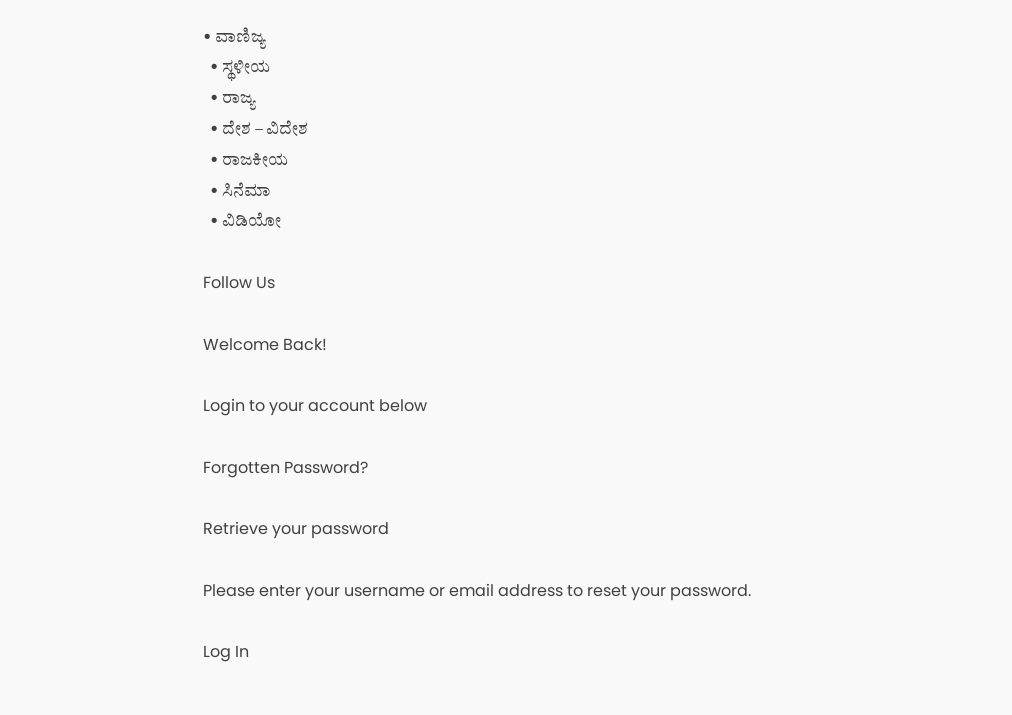• ವಾಣಿಜ್ಯ
  • ಸ್ಥಳೀಯ
  • ರಾಜ್ಯ
  • ದೇಶ – ವಿದೇಶ
  • ರಾಜಕೀಯ
  • ಸಿನೆಮಾ
  • ವಿಡಿಯೋ

Follow Us

Welcome Back!

Login to your account below

Forgotten Password?

Retrieve your password

Please enter your username or email address to reset your password.

Log In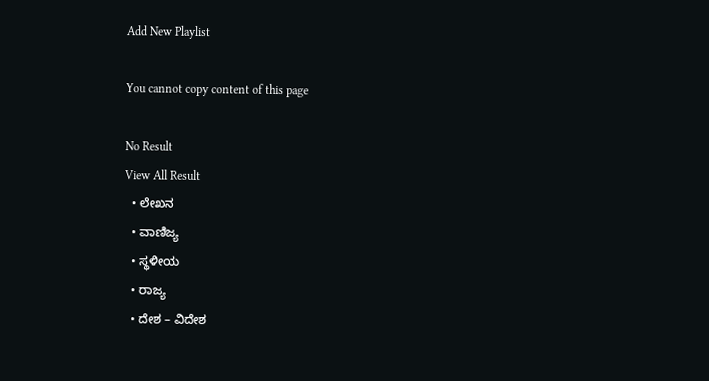Add New Playlist

You cannot copy content of this page

No Result
View All Result
  • ಲೇಖನ
  • ವಾಣಿಜ್ಯ
  • ಸ್ಥಳೀಯ
  • ರಾಜ್ಯ
  • ದೇಶ – ವಿದೇಶ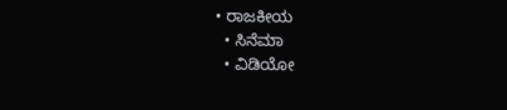• ರಾಜಕೀಯ
  • ಸಿನೆಮಾ
  • ವಿಡಿಯೋ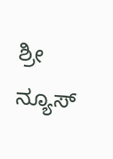ಶ್ರೀ ನ್ಯೂಸ್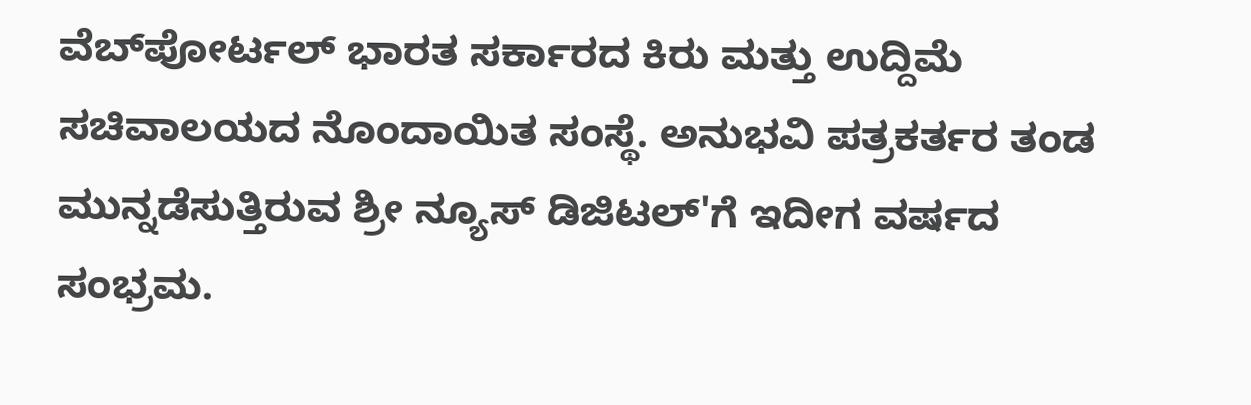ವೆಬ್‌ಪೋರ್ಟಲ್ ಭಾರತ ಸರ್ಕಾರದ ಕಿರು ಮತ್ತು ಉದ್ದಿಮೆ ಸಚಿವಾಲಯದ ನೊಂದಾಯಿತ ಸಂಸ್ಥೆ. ಅನುಭವಿ ಪತ್ರಕರ್ತರ ತಂಡ ಮುನ್ನಡೆಸುತ್ತಿರುವ ಶ್ರೀ ನ್ಯೂಸ್ ಡಿಜಿಟಲ್'ಗೆ ಇದೀಗ ವರ್ಷದ ಸಂಭ್ರಮ.